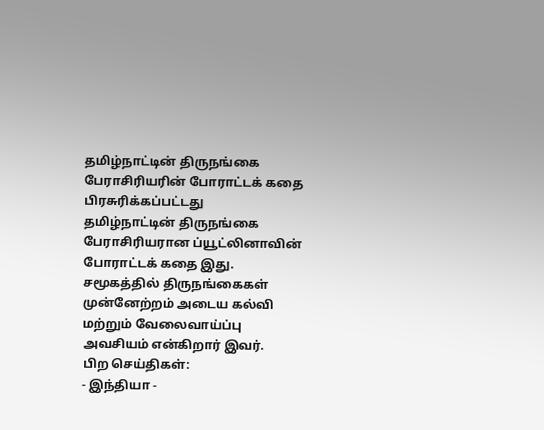தமிழ்நாட்டின் திருநங்கை பேராசிரியரின் போராட்டக் கதை
பிரசுரிக்கப்பட்டது
தமிழ்நாட்டின் திருநங்கை பேராசிரியரான ப்யூட்லினாவின் போராட்டக் கதை இது. சமூகத்தில் திருநங்கைகள் முன்னேற்றம் அடைய கல்வி மற்றும் வேலைவாய்ப்பு அவசியம் என்கிறார் இவர்.
பிற செய்திகள்:
- இந்தியா -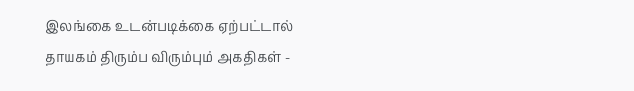இலங்கை உடன்படிக்கை ஏற்பட்டால் தாயகம் திரும்ப விரும்பும் அகதிகள் -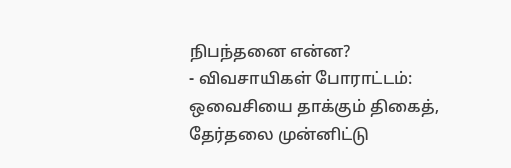நிபந்தனை என்ன?
- விவசாயிகள் போராட்டம்: ஒவைசியை தாக்கும் திகைத், தேர்தலை முன்னிட்டு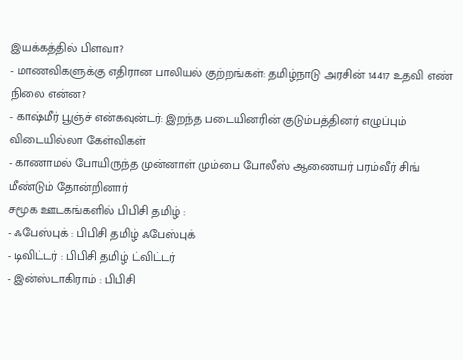இயக்கத்தில் பிளவா?
- மாணவிகளுக்கு எதிரான பாலியல் குற்றங்கள்: தமிழ்நாடு அரசின் 14417 உதவி எண் நிலை என்ன?
- காஷ்மீர் பூஞ்ச் என்கவுன்டர்: இறந்த படையினரின் குடும்பத்தினர் எழுப்பும் விடையில்லா கேள்விகள்
- காணாமல் போயிருந்த முன்னாள் மும்பை போலீஸ் ஆணையர் பரம்வீர் சிங் மீண்டும் தோன்றினார்
சமூக ஊடகங்களில் பிபிசி தமிழ் :
- ஃபேஸ்புக் : பிபிசி தமிழ் ஃபேஸ்புக்
- டிவிட்டர் : பிபிசி தமிழ் ட்விட்டர்
- இன்ஸ்டாகிராம் : பிபிசி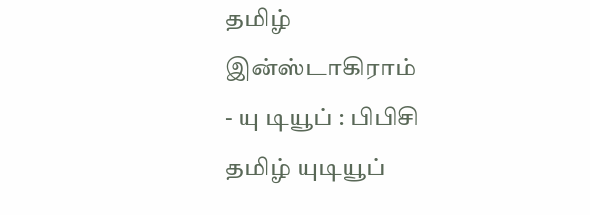தமிழ் இன்ஸ்டாகிராம்
- யு டியூப் : பிபிசி தமிழ் யுடியூப்